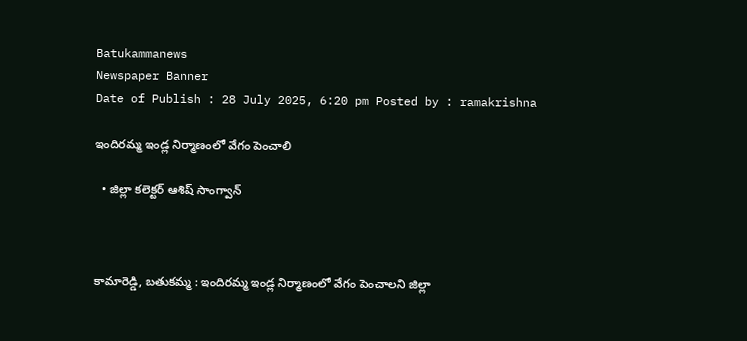Batukammanews
Newspaper Banner
Date of Publish : 28 July 2025, 6:20 pm Posted by : ramakrishna

ఇందిరమ్మ ఇండ్ల నిర్మాణంలో వేగం పెంచాలి

  • జిల్లా కలెక్టర్ ఆశిష్ సాంగ్వాన్



కామారెడ్డి, బతుకమ్మ : ఇందిరమ్మ ఇండ్ల నిర్మాణంలో వేగం పెంచాలని జిల్లా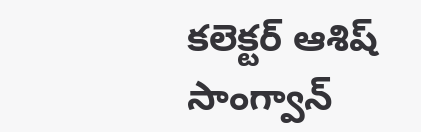కలెక్టర్ ఆశిష్ సాంగ్వాన్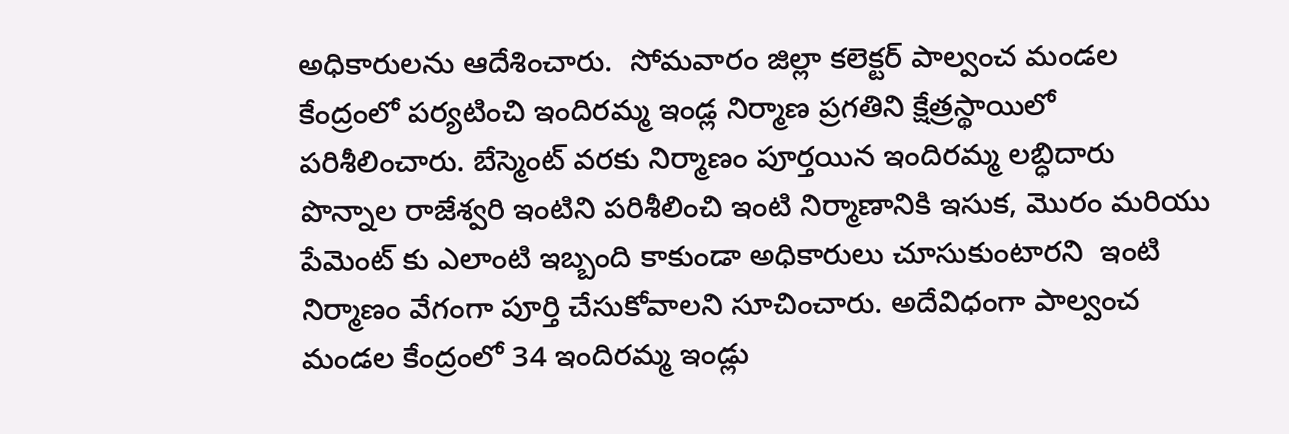అధికారులను ఆదేశించారు.  సోమవారం జిల్లా కలెక్టర్ పాల్వంచ మండల కేంద్రంలో పర్యటించి ఇందిరమ్మ ఇండ్ల నిర్మాణ ప్రగతిని క్షేత్రస్థాయిలో పరిశీలించారు. బేస్మెంట్ వరకు నిర్మాణం పూర్తయిన ఇందిరమ్మ లబ్ధిదారు  పొన్నాల రాజేశ్వరి ఇంటిని పరిశీలించి ఇంటి నిర్మాణానికి ఇసుక, మొరం మరియు పేమెంట్ కు ఎలాంటి ఇబ్బంది కాకుండా అధికారులు చూసుకుంటారని  ఇంటి నిర్మాణం వేగంగా పూర్తి చేసుకోవాలని సూచించారు. అదేవిధంగా పాల్వంచ మండల కేంద్రంలో 34 ఇందిరమ్మ ఇండ్లు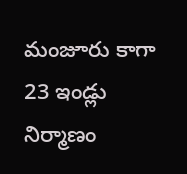మంజూరు కాగా 23 ఇండ్లు నిర్మాణం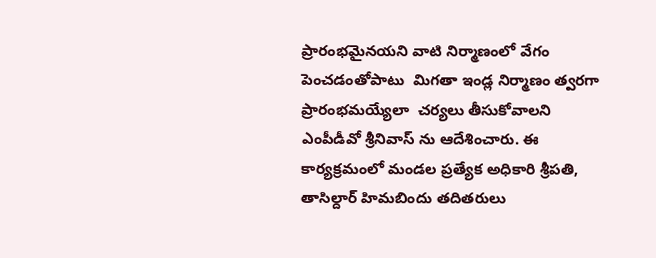ప్రారంభమైనయని వాటి నిర్మాణంలో వేగం పెంచడంతోపాటు  మిగతా ఇండ్ల నిర్మాణం త్వరగా ప్రారంభమయ్యేలా  చర్యలు తీసుకోవాలని ఎంపీడీవో శ్రీనివాస్ ను ఆదేశించారు. ఈ కార్యక్రమంలో మండల ప్రత్యేక అధికారి శ్రీపతి, తాసిల్దార్ హిమబిందు తదితరులు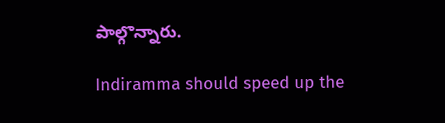పాల్గొన్నారు.

Indiramma should speed up the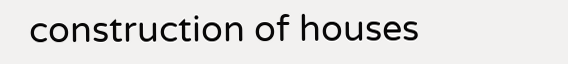construction of houses